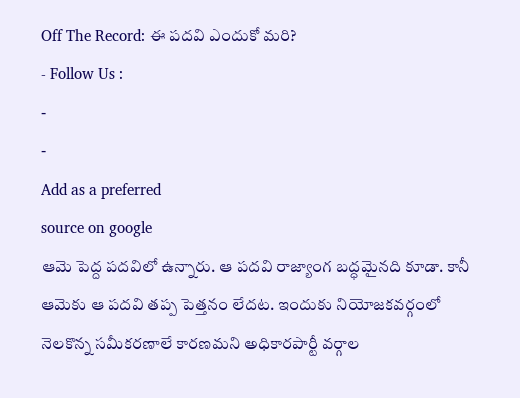Off The Record: ఈ పదవి ఎందుకో మరి?
- Follow Us :
-
-
Add as a preferred
source on google
ఆమె పెద్ద పదవిలో ఉన్నారు. ఆ పదవి రాజ్యాంగ బద్ధమైనది కూడా. కానీ ఆమెకు ఆ పదవి తప్ప పెత్తనం లేదట. ఇందుకు నియోజకవర్గంలో నెలకొన్న సమీకరణాలే కారణమని అధికారపార్టీ వర్గాల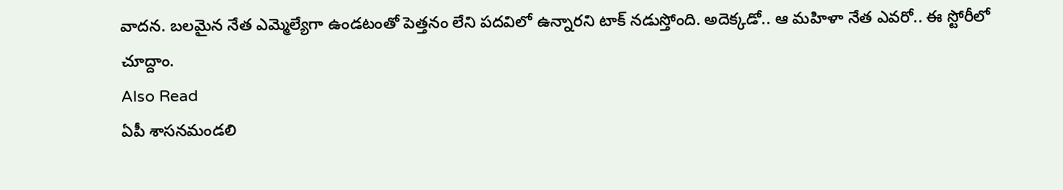వాదన. బలమైన నేత ఎమ్మెల్యేగా ఉండటంతో పెత్తనం లేని పదవిలో ఉన్నారని టాక్ నడుస్తోంది. అదెక్కడో.. ఆ మహిళా నేత ఎవరో.. ఈ స్టోరీలో చూద్దాం.
Also Read
ఏపీ శాసనమండలి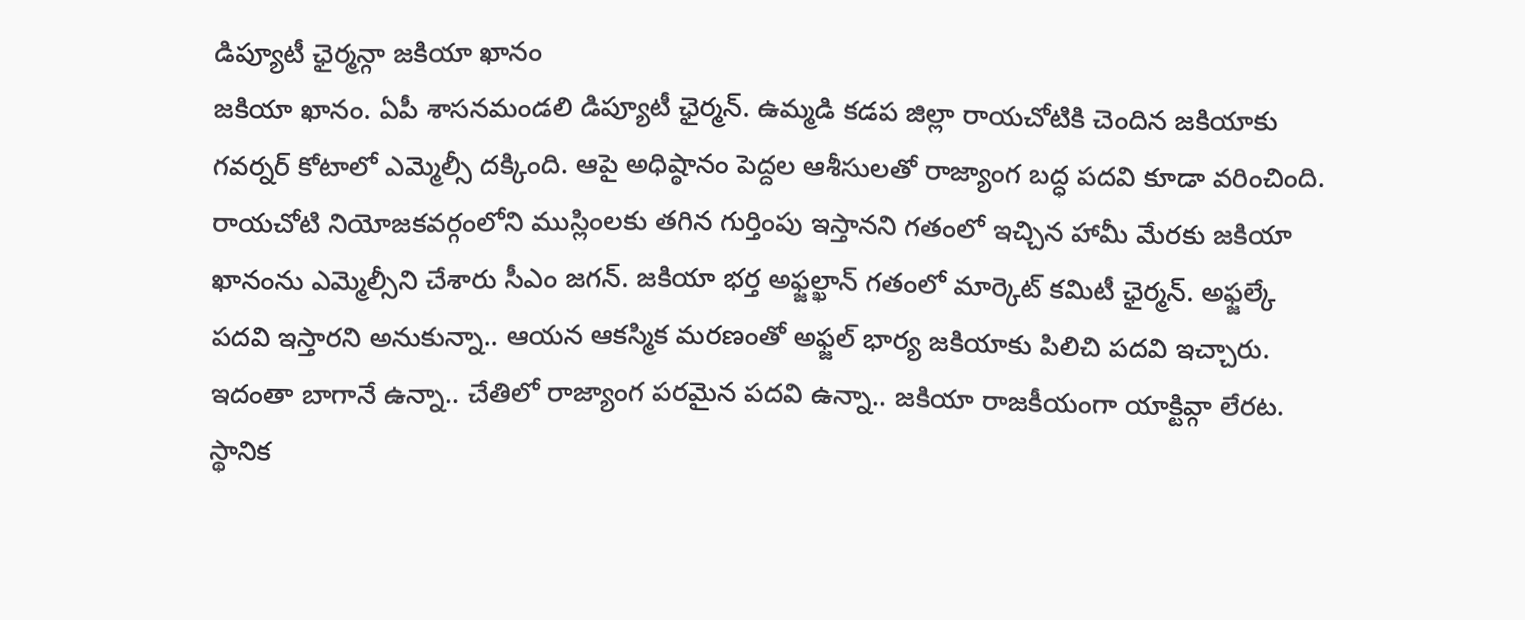డిప్యూటీ ఛైర్మన్గా జకియా ఖానం
జకియా ఖానం. ఏపీ శాసనమండలి డిప్యూటీ ఛైర్మన్. ఉమ్మడి కడప జిల్లా రాయచోటికి చెందిన జకియాకు గవర్నర్ కోటాలో ఎమ్మెల్సీ దక్కింది. ఆపై అధిష్ఠానం పెద్దల ఆశీసులతో రాజ్యాంగ బద్ధ పదవి కూడా వరించింది. రాయచోటి నియోజకవర్గంలోని ముస్లింలకు తగిన గుర్తింపు ఇస్తానని గతంలో ఇచ్చిన హామీ మేరకు జకియా ఖానంను ఎమ్మెల్సీని చేశారు సీఎం జగన్. జకియా భర్త అఫ్జల్ఖాన్ గతంలో మార్కెట్ కమిటీ ఛైర్మన్. అఫ్జల్కే పదవి ఇస్తారని అనుకున్నా.. ఆయన ఆకస్మిక మరణంతో అఫ్జల్ భార్య జకియాకు పిలిచి పదవి ఇచ్చారు. ఇదంతా బాగానే ఉన్నా.. చేతిలో రాజ్యాంగ పరమైన పదవి ఉన్నా.. జకియా రాజకీయంగా యాక్టివ్గా లేరట. స్థానిక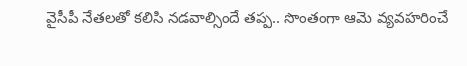వైసీపీ నేతలతో కలిసి నడవాల్సిందే తప్ప.. సొంతంగా ఆమె వ్యవహరించే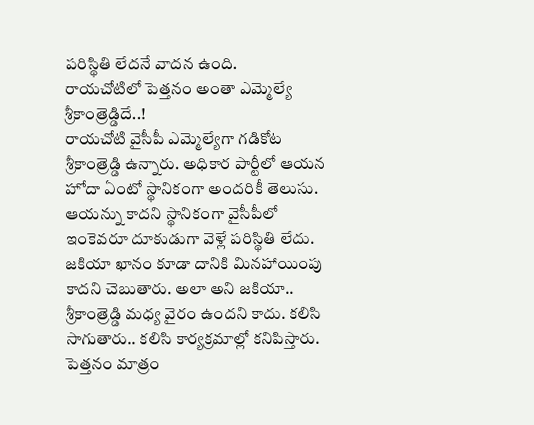పరిస్థితి లేదనే వాదన ఉంది.
రాయచోటిలో పెత్తనం అంతా ఎమ్మెల్యే శ్రీకాంత్రెడ్డిదే..!
రాయచోటి వైసీపీ ఎమ్మెల్యేగా గడికోట శ్రీకాంత్రెడ్డి ఉన్నారు. అధికార పార్టీలో ఆయన హోదా ఏంటో స్థానికంగా అందరికీ తెలుసు. ఆయన్ను కాదని స్థానికంగా వైసీపీలో ఇంకెవరూ దూకుడుగా వెళ్లే పరిస్థితి లేదు. జకియా ఖానం కూడా దానికి మినహాయింపు కాదని చెబుతారు. అలా అని జకియా.. శ్రీకాంత్రెడ్డి మధ్య వైరం ఉందని కాదు. కలిసి సాగుతారు.. కలిసి కార్యక్రమాల్లో కనిపిస్తారు. పెత్తనం మాత్రం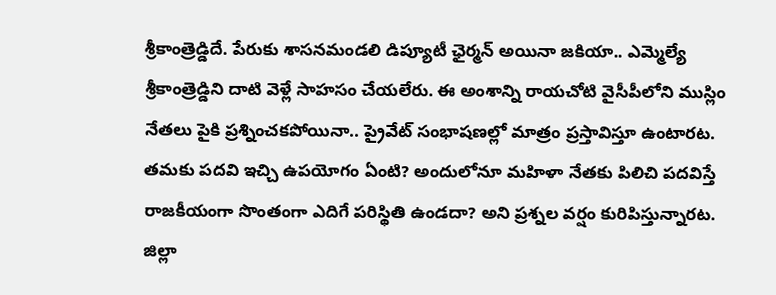శ్రీకాంత్రెడ్డిదే. పేరుకు శాసనమండలి డిప్యూటీ ఛైర్మన్ అయినా జకియా.. ఎమ్మెల్యే శ్రీకాంత్రెడ్డిని దాటి వెళ్లే సాహసం చేయలేరు. ఈ అంశాన్ని రాయచోటి వైసీపీలోని ముస్లిం నేతలు పైకి ప్రశ్నించకపోయినా.. ప్రైవేట్ సంభాషణల్లో మాత్రం ప్రస్తావిస్తూ ఉంటారట. తమకు పదవి ఇచ్చి ఉపయోగం ఏంటి? అందులోనూ మహిళా నేతకు పిలిచి పదవిస్తే రాజకీయంగా సొంతంగా ఎదిగే పరిస్థితి ఉండదా? అని ప్రశ్నల వర్షం కురిపిస్తున్నారట.
జిల్లా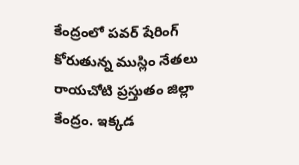కేంద్రంలో పవర్ షేరింగ్ కోరుతున్న ముస్లిం నేతలు
రాయచోటి ప్రస్తుతం జిల్లా కేంద్రం. ఇక్కడ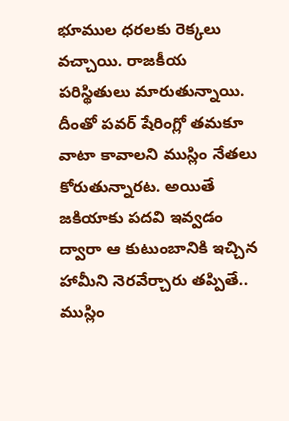భూముల ధరలకు రెక్కలు వచ్చాయి. రాజకీయ పరిస్థితులు మారుతున్నాయి. దీంతో పవర్ షేరింగ్లో తమకూ వాటా కావాలని ముస్లిం నేతలు కోరుతున్నారట. అయితే జకియాకు పదవి ఇవ్వడం ద్వారా ఆ కుటుంబానికి ఇచ్చిన హామీని నెరవేర్చారు తప్పితే.. ముస్లిం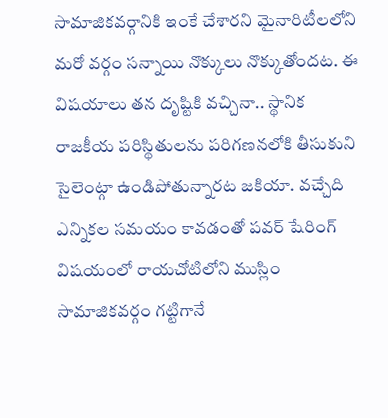సామాజికవర్గానికి ఇంకే చేశారని మైనారిటీలలోని మరో వర్గం సన్నాయి నొక్కులు నొక్కుతోందట. ఈ విషయాలు తన దృష్టికి వచ్చినా.. స్థానిక రాజకీయ పరిస్థితులను పరిగణనలోకి తీసుకుని సైలెంట్గా ఉండిపోతున్నారట జకియా. వచ్చేది ఎన్నికల సమయం కావడంతో పవర్ షేరింగ్ విషయంలో రాయచోటిలోని ముస్లిం సామాజికవర్గం గట్టిగానే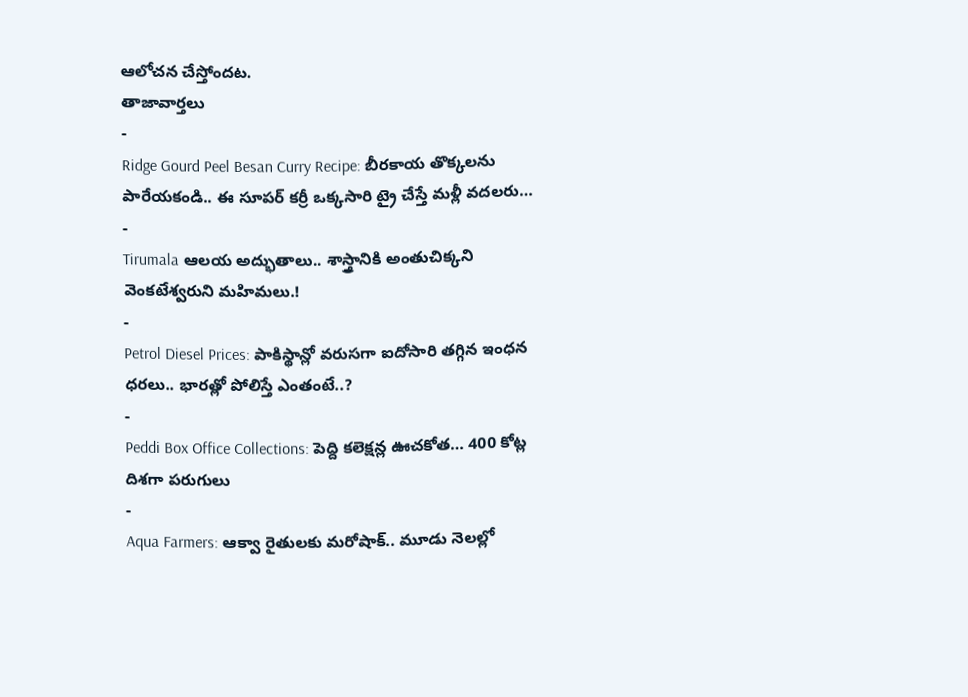ఆలోచన చేస్తోందట.
తాజావార్తలు
-
Ridge Gourd Peel Besan Curry Recipe: బీరకాయ తొక్కలను పారేయకండి.. ఈ సూపర్ కర్రీ ఒక్కసారి ట్రై చేస్తే మళ్లీ వదలరు…
-
Tirumala ఆలయ అద్భుతాలు.. శాస్త్రానికి అంతుచిక్కని వెంకటేశ్వరుని మహిమలు.!
-
Petrol Diesel Prices: పాకిస్థాన్లో వరుసగా ఐదోసారి తగ్గిన ఇంధన ధరలు.. భారత్లో పోలిస్తే ఎంతంటే..?
-
Peddi Box Office Collections: పెద్ది కలెక్షన్ల ఊచకోత… 400 కోట్ల దిశగా పరుగులు
-
Aqua Farmers: ఆక్వా రైతులకు మరోషాక్.. మూడు నెలల్లో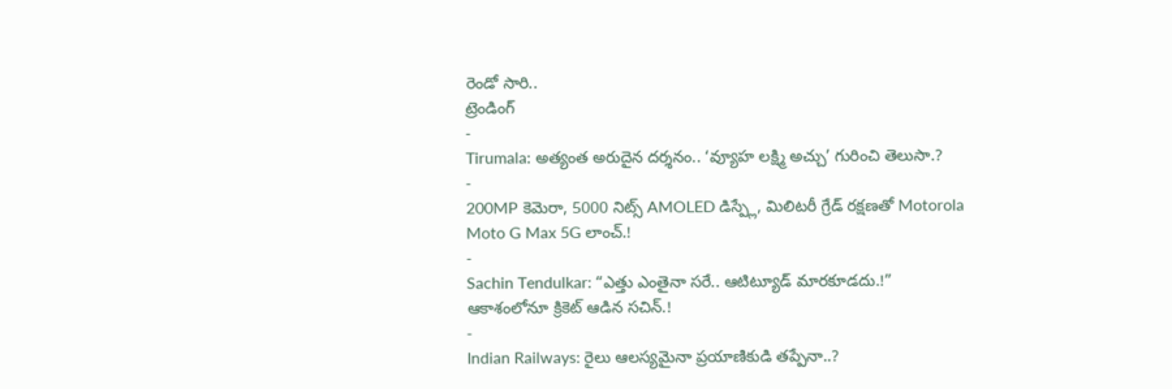రెండో సారి..
ట్రెండింగ్
-
Tirumala: అత్యంత అరుదైన దర్శనం.. ‘వ్యూహ లక్ష్మి అచ్చు’ గురించి తెలుసా.?
-
200MP కెమెరా, 5000 నిట్స్ AMOLED డిస్ప్లే, మిలిటరీ గ్రేడ్ రక్షణతో Motorola Moto G Max 5G లాంచ్.!
-
Sachin Tendulkar: “ఎత్తు ఎంతైనా సరే.. ఆటిట్యూడ్ మారకూడదు.!” ఆకాశంలోనూ క్రికెట్ ఆడిన సచిన్.!
-
Indian Railways: రైలు ఆలస్యమైనా ప్రయాణికుడి తప్పేనా..?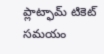ప్లాట్ఫామ్ టికెట్ సమయం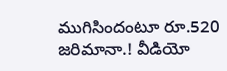ముగిసిందంటూ రూ.520 జరిమానా.! వీడియో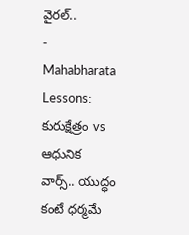వైరల్..
-
Mahabharata Lessons: కురుక్షేత్రం vs ఆధునిక వార్స్.. యుద్ధం కంటే ధర్మమే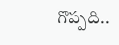గొప్పది..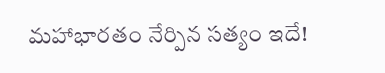మహాభారతం నేర్పిన సత్యం ఇదే!